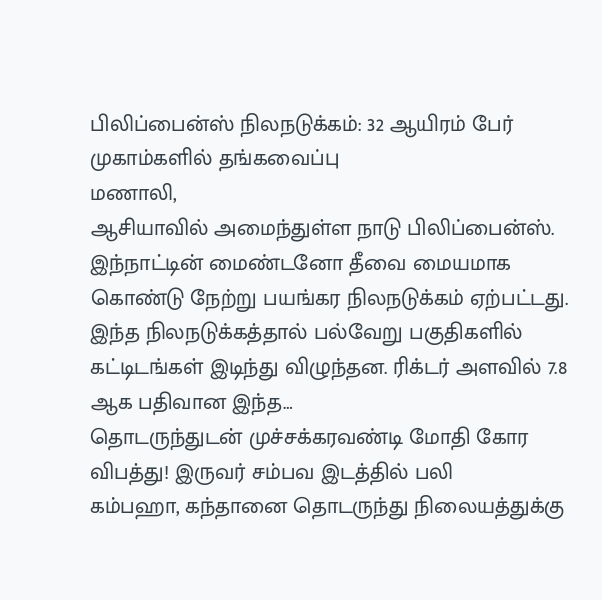பிலிப்பைன்ஸ் நிலநடுக்கம்: 32 ஆயிரம் பேர் முகாம்களில் தங்கவைப்பு
மணாலி,
ஆசியாவில் அமைந்துள்ள நாடு பிலிப்பைன்ஸ். இந்நாட்டின் மைண்டனோ தீவை மையமாக கொண்டு நேற்று பயங்கர நிலநடுக்கம் ஏற்பட்டது. இந்த நிலநடுக்கத்தால் பல்வேறு பகுதிகளில் கட்டிடங்கள் இடிந்து விழுந்தன. ரிக்டர் அளவில் 7.8 ஆக பதிவான இந்த…
தொடருந்துடன் முச்சக்கரவண்டி மோதி கோர விபத்து! இருவர் சம்பவ இடத்தில் பலி
கம்பஹா, கந்தானை தொடருந்து நிலையத்துக்கு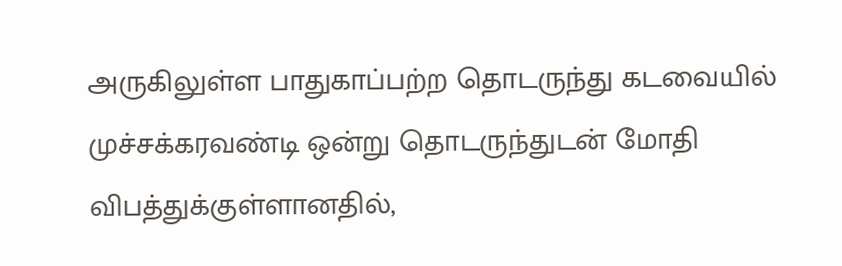அருகிலுள்ள பாதுகாப்பற்ற தொடருந்து கடவையில் முச்சக்கரவண்டி ஒன்று தொடருந்துடன் மோதி விபத்துக்குள்ளானதில்,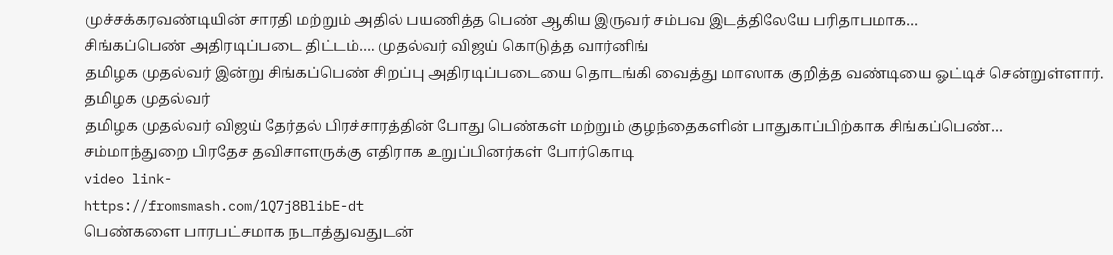முச்சக்கரவண்டியின் சாரதி மற்றும் அதில் பயணித்த பெண் ஆகிய இருவர் சம்பவ இடத்திலேயே பரிதாபமாக…
சிங்கப்பெண் அதிரடிப்படை திட்டம்…. முதல்வர் விஜய் கொடுத்த வார்னிங்
தமிழக முதல்வர் இன்று சிங்கப்பெண் சிறப்பு அதிரடிப்படையை தொடங்கி வைத்து மாஸாக குறித்த வண்டியை ஓட்டிச் சென்றுள்ளார்.
தமிழக முதல்வர்
தமிழக முதல்வர் விஜய் தேர்தல் பிரச்சாரத்தின் போது பெண்கள் மற்றும் குழந்தைகளின் பாதுகாப்பிற்காக சிங்கப்பெண்…
சம்மாந்துறை பிரதேச தவிசாளருக்கு எதிராக உறுப்பினர்கள் போர்கொடி
video link-
https://fromsmash.com/1Q7j8BlibE-dt
பெண்களை பாரபட்சமாக நடாத்துவதுடன்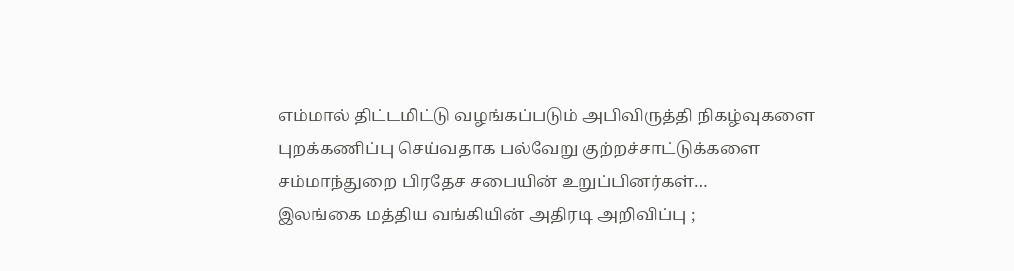எம்மால் திட்டமிட்டு வழங்கப்படும் அபிவிருத்தி நிகழ்வுகளை புறக்கணிப்பு செய்வதாக பல்வேறு குற்றச்சாட்டுக்களை சம்மாந்துறை பிரதேச சபையின் உறுப்பினர்கள்…
இலங்கை மத்திய வங்கியின் அதிரடி அறிவிப்பு ;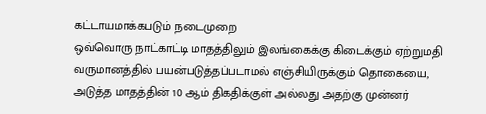கட்டாயமாக்கபடும் நடைமுறை
ஒவ்வொரு நாட்காட்டி மாதத்திலும் இலங்கைக்கு கிடைக்கும் ஏற்றுமதி வருமானத்தில் பயன்படுத்தப்படாமல் எஞ்சியிருக்கும் தொகையை, அடுத்த மாதத்தின் 10 ஆம் திகதிக்குள் அல்லது அதற்கு முன்னர்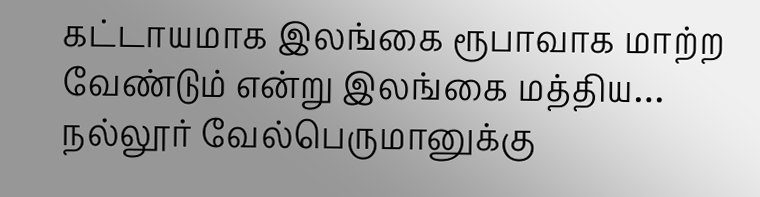கட்டாயமாக இலங்கை ரூபாவாக மாற்ற வேண்டும் என்று இலங்கை மத்திய…
நல்லூர் வேல்பெருமானுக்கு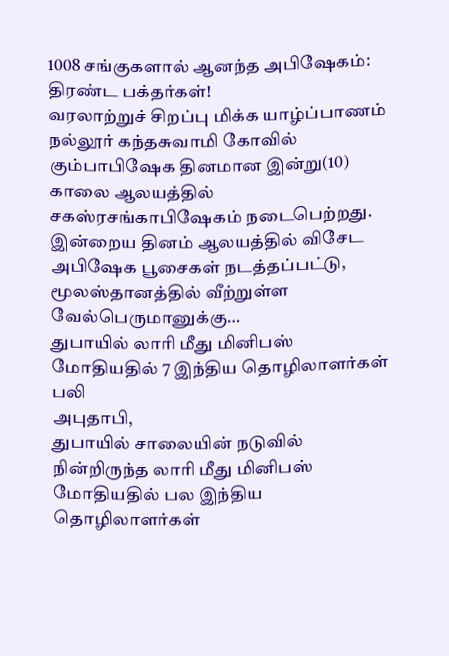1008 சங்குகளால் ஆனந்த அபிஷேகம்: திரண்ட பக்தர்கள்!
வரலாற்றுச் சிறப்பு மிக்க யாழ்ப்பாணம் நல்லூர் கந்தசுவாமி கோவில் கும்பாபிஷேக தினமான இன்று(10) காலை ஆலயத்தில் சகஸ்ரசங்காபிஷேகம் நடைபெற்றது.
இன்றைய தினம் ஆலயத்தில் விசேட அபிஷேக பூசைகள் நடத்தப்பட்டு, மூலஸ்தானத்தில் வீற்றுள்ள வேல்பெருமானுக்கு…
துபாயில் லாரி மீது மினிபஸ் மோதியதில் 7 இந்திய தொழிலாளர்கள் பலி
அபுதாபி,
துபாயில் சாலையின் நடுவில் நின்றிருந்த லாரி மீது மினிபஸ் மோதியதில் பல இந்திய தொழிலாளர்கள்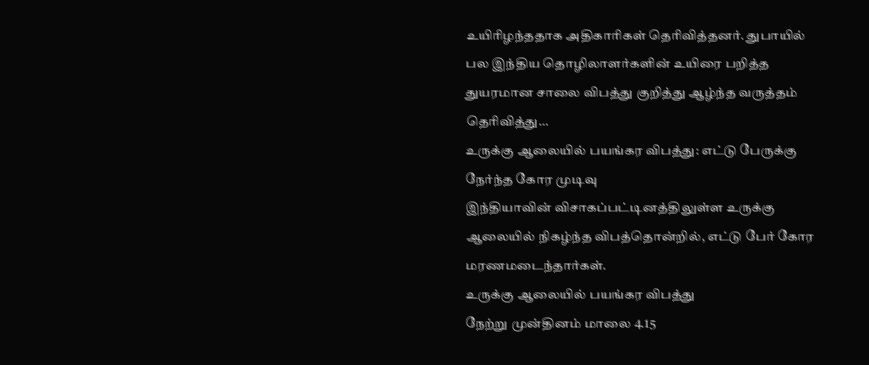உயிரிழந்ததாக அதிகாரிகள் தெரிவித்தனர். துபாயில் பல இந்திய தொழிலாளர்களின் உயிரை பறித்த துயரமான சாலை விபத்து குறித்து ஆழ்ந்த வருத்தம் தெரிவித்து…
உருக்கு ஆலையில் பயங்கர விபத்து: எட்டு பேருக்கு நேர்ந்த கோர முடிவு
இந்தியாவின் விசாகப்பட்டினத்திலுள்ள உருக்கு ஆலையில் நிகழ்ந்த விபத்தொன்றில், எட்டு பேர் கோர மரணமடைந்தார்கள்.
உருக்கு ஆலையில் பயங்கர விபத்து
நேற்று முன்தினம் மாலை 4.15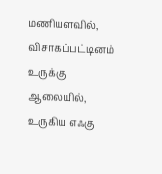மணியளவில், விசாகப்பட்டினம் உருக்கு ஆலையில், உருகிய எஃகு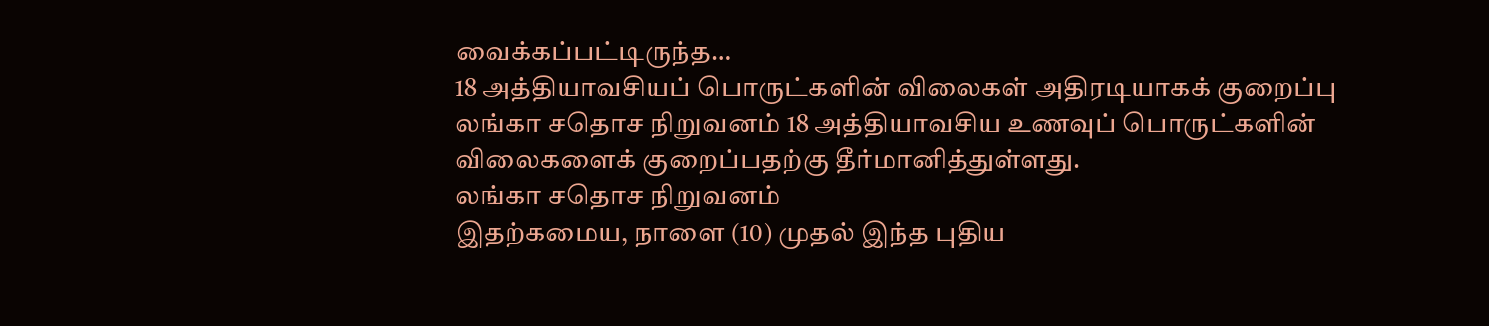வைக்கப்பட்டிருந்த…
18 அத்தியாவசியப் பொருட்களின் விலைகள் அதிரடியாகக் குறைப்பு
லங்கா சதொச நிறுவனம் 18 அத்தியாவசிய உணவுப் பொருட்களின் விலைகளைக் குறைப்பதற்கு தீர்மானித்துள்ளது.
லங்கா சதொச நிறுவனம்
இதற்கமைய, நாளை (10) முதல் இந்த புதிய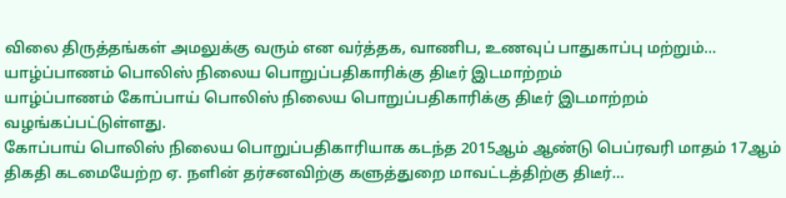விலை திருத்தங்கள் அமலுக்கு வரும் என வர்த்தக, வாணிப, உணவுப் பாதுகாப்பு மற்றும்…
யாழ்ப்பாணம் பொலிஸ் நிலைய பொறுப்பதிகாரிக்கு திடீர் இடமாற்றம்
யாழ்ப்பாணம் கோப்பாய் பொலிஸ் நிலைய பொறுப்பதிகாரிக்கு திடீர் இடமாற்றம் வழங்கப்பட்டுள்ளது.
கோப்பாய் பொலிஸ் நிலைய பொறுப்பதிகாரியாக கடந்த 2015ஆம் ஆண்டு பெப்ரவரி மாதம் 17ஆம் திகதி கடமையேற்ற ஏ. நளின் தர்சனவிற்கு களுத்துறை மாவட்டத்திற்கு திடீர்…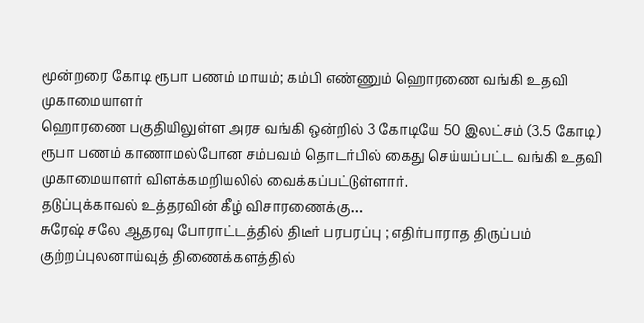மூன்றரை கோடி ரூபா பணம் மாயம்; கம்பி எண்ணும் ஹொரணை வங்கி உதவி முகாமையாளர்
ஹொரணை பகுதியிலுள்ள அரச வங்கி ஒன்றில் 3 கோடியே 50 இலட்சம் (3.5 கோடி) ரூபா பணம் காணாமல்போன சம்பவம் தொடர்பில் கைது செய்யப்பட்ட வங்கி உதவி முகாமையாளர் விளக்கமறியலில் வைக்கப்பட்டுள்ளார்.
தடுப்புக்காவல் உத்தரவின் கீழ் விசாரணைக்கு…
சுரேஷ் சலே ஆதரவு போராட்டத்தில் திடீர் பரபரப்பு ; எதிர்பாராத திருப்பம்
குற்றப்புலனாய்வுத் திணைக்களத்தில்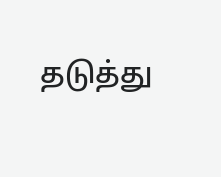தடுத்து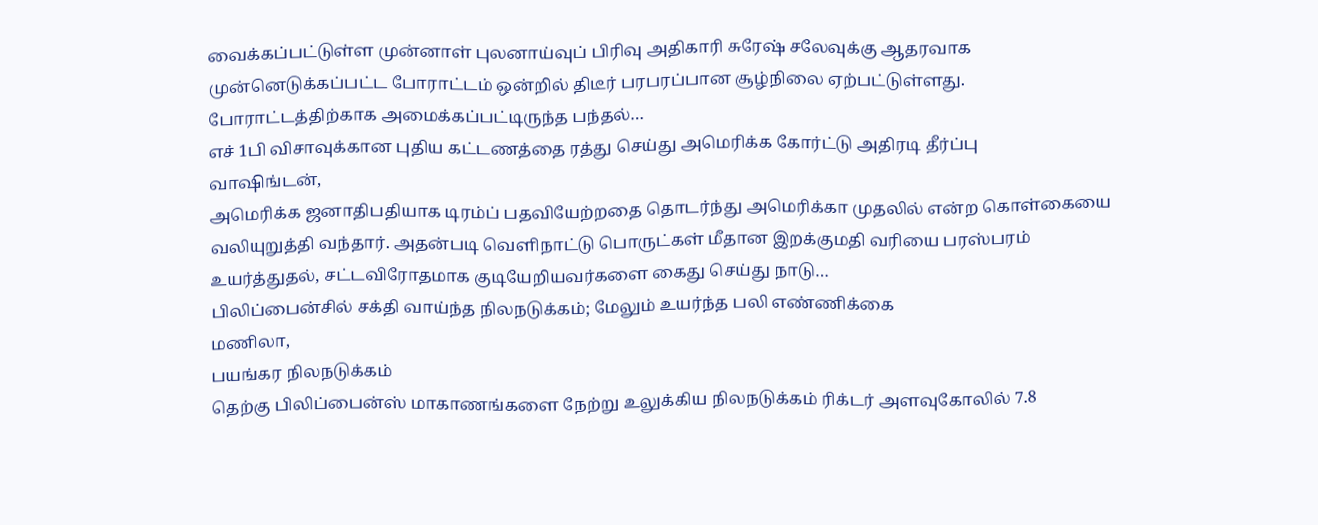வைக்கப்பட்டுள்ள முன்னாள் புலனாய்வுப் பிரிவு அதிகாரி சுரேஷ் சலேவுக்கு ஆதரவாக முன்னெடுக்கப்பட்ட போராட்டம் ஒன்றில் திடீர் பரபரப்பான சூழ்நிலை ஏற்பட்டுள்ளது.
போராட்டத்திற்காக அமைக்கப்பட்டிருந்த பந்தல்…
எச் 1பி விசாவுக்கான புதிய கட்டணத்தை ரத்து செய்து அமெரிக்க கோர்ட்டு அதிரடி தீர்ப்பு
வாஷிங்டன்,
அமெரிக்க ஜனாதிபதியாக டிரம்ப் பதவியேற்றதை தொடர்ந்து அமெரிக்கா முதலில் என்ற கொள்கையை வலியுறுத்தி வந்தார். அதன்படி வெளிநாட்டு பொருட்கள் மீதான இறக்குமதி வரியை பரஸ்பரம் உயர்த்துதல், சட்டவிரோதமாக குடியேறியவர்களை கைது செய்து நாடு…
பிலிப்பைன்சில் சக்தி வாய்ந்த நிலநடுக்கம்; மேலும் உயர்ந்த பலி எண்ணிக்கை
மணிலா,
பயங்கர நிலநடுக்கம்
தெற்கு பிலிப்பைன்ஸ் மாகாணங்களை நேற்று உலுக்கிய நிலநடுக்கம் ரிக்டர் அளவுகோலில் 7.8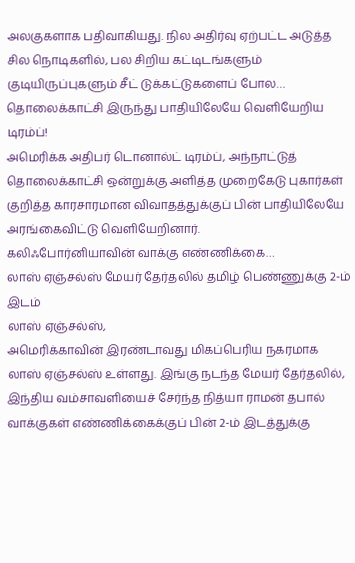அலகுகளாக பதிவாகியது. நில அதிர்வு ஏற்பட்ட அடுத்த சில நொடிகளில், பல சிறிய கட்டிடங்களும் குடியிருப்புகளும் சீட் டுக்கட்டுகளைப் போல…
தொலைக்காட்சி இருந்து பாதியிலேயே வெளியேறிய டிரம்ப்!
அமெரிக்க அதிபர் டொனால்ட் டிரம்ப், அந்நாட்டுத் தொலைக்காட்சி ஒன்றுக்கு அளித்த முறைகேடு புகார்கள் குறித்த காரசாரமான விவாதத்துக்குப் பின் பாதியிலேயே அரங்கைவிட்டு வெளியேறினார்.
கலிஃபோர்னியாவின் வாக்கு எண்ணிக்கை…
லாஸ் ஏஞ்சல்ஸ் மேயர் தேர்தலில் தமிழ் பெண்ணுக்கு 2-ம் இடம்
லாஸ் ஏஞ்சல்ஸ்,
அமெரிக்காவின் இரண்டாவது மிகப்பெரிய நகரமாக லாஸ் ஏஞ்சல்ஸ் உள்ளது. இங்கு நடந்த மேயர் தேர்தலில், இந்திய வம்சாவளியைச் சேர்ந்த நித்யா ராமன் தபால் வாக்குகள் எண்ணிக்கைக்குப் பின் 2-ம் இடத்துக்கு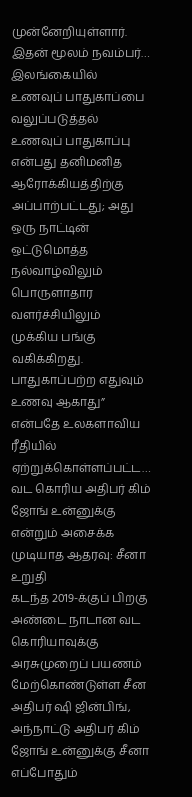முன்னேறியுள்ளார்.
இதன் மூலம் நவம்பர்…
இலங்கையில் உணவுப் பாதுகாப்பை வலுப்படுத்தல்
உணவுப் பாதுகாப்பு என்பது தனிமனித ஆரோக்கியத்திற்கு அப்பாற்பட்டது; அது ஒரு நாட்டின் ஒட்டுமொத்த நல்வாழ்விலும் பொருளாதார வளர்ச்சியிலும் முக்கிய பங்கு வகிக்கிறது. பாதுகாப்பற்ற எதுவும் உணவு ஆகாது” என்பதே உலகளாவிய ரீதியில் ஏற்றுக்கொள்ளப்பட்ட…
வட கொரிய அதிபர் கிம் ஜோங் உன்னுக்கு என்றும் அசைக்க முடியாத ஆதரவு: சீனா உறுதி
கடந்த 2019-க்குப் பிறகு அண்டை நாடான வட கொரியாவுக்கு அரசுமுறைப் பயணம் மேற்கொண்டுள்ள சீன அதிபர் ஷி ஜின்பிங், அந்நாட்டு அதிபர் கிம் ஜோங் உன்னுக்கு சீனா எப்போதும்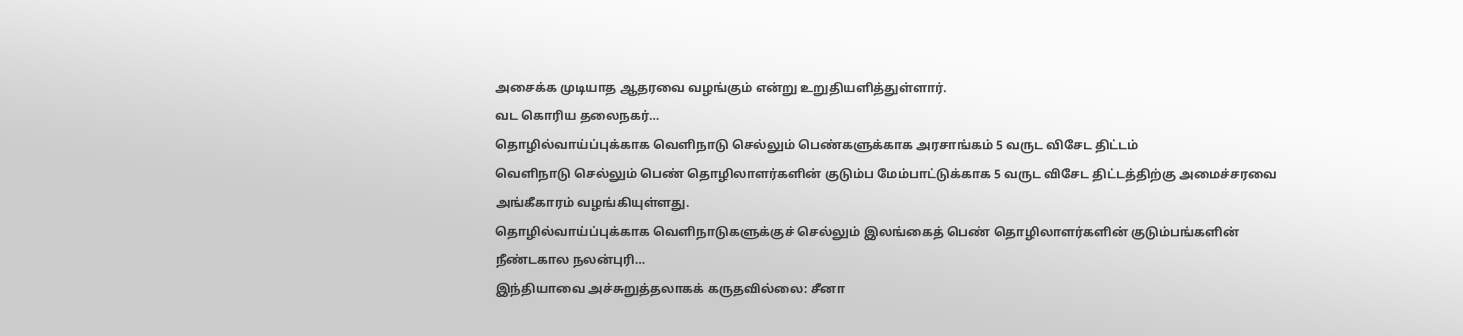அசைக்க முடியாத ஆதரவை வழங்கும் என்று உறுதியளித்துள்ளார்.
வட கொரிய தலைநகர்…
தொழில்வாய்ப்புக்காக வெளிநாடு செல்லும் பெண்களுக்காக அரசாங்கம் 5 வருட விசேட திட்டம்
வெளிநாடு செல்லும் பெண் தொழிலாளர்களின் குடும்ப மேம்பாட்டுக்காக 5 வருட விசேட திட்டத்திற்கு அமைச்சரவை அங்கீகாரம் வழங்கியுள்ளது.
தொழில்வாய்ப்புக்காக வெளிநாடுகளுக்குச் செல்லும் இலங்கைத் பெண் தொழிலாளர்களின் குடும்பங்களின் நீண்டகால நலன்புரி…
இந்தியாவை அச்சுறுத்தலாகக் கருதவில்லை: சீனா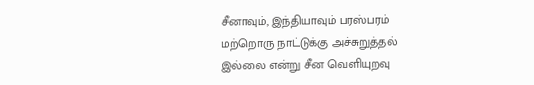சீனாவும், இந்தியாவும் பரஸ்பரம் மற்றொரு நாட்டுக்கு அச்சுறுத்தல் இல்லை என்று சீன வெளியுறவு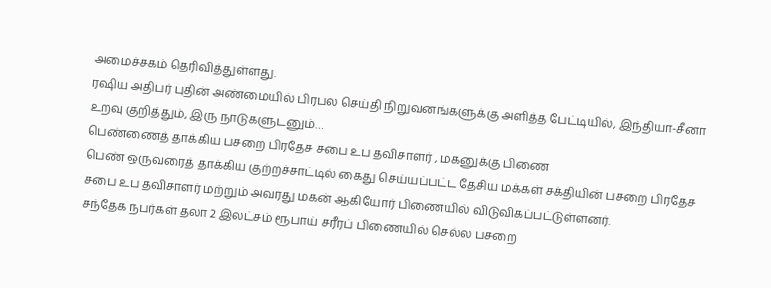அமைச்சகம் தெரிவித்துள்ளது.
ரஷிய அதிபர் புதின் அண்மையில் பிரபல செய்தி நிறுவனங்களுக்கு அளித்த பேட்டியில், இந்தியா-சீனா உறவு குறித்தும், இரு நாடுகளுடனும்…
பெண்ணைத் தாக்கிய பசறை பிரதேச சபை உப தவிசாளர் , மகனுக்கு பிணை
பெண் ஒருவரைத் தாக்கிய குற்றச்சாட்டில் கைது செய்யப்பட்ட தேசிய மக்கள் சக்தியின் பசறை பிரதேச சபை உப தவிசாளர் மற்றும் அவரது மகன் ஆகியோர் பிணையில் விடுவிகப்பட்டுள்ளனர்.
சந்தேக நபர்கள் தலா 2 இலட்சம் ரூபாய் சரீரப் பிணையில் செல்ல பசறை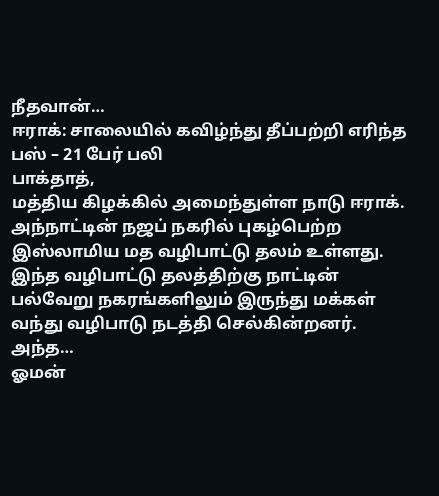நீதவான்…
ஈராக்: சாலையில் கவிழ்ந்து தீப்பற்றி எரிந்த பஸ் – 21 பேர் பலி
பாக்தாத்,
மத்திய கிழக்கில் அமைந்துள்ள நாடு ஈராக். அந்நாட்டின் நஜப் நகரில் புகழ்பெற்ற இஸ்லாமிய மத வழிபாட்டு தலம் உள்ளது. இந்த வழிபாட்டு தலத்திற்கு நாட்டின் பல்வேறு நகரங்களிலும் இருந்து மக்கள் வந்து வழிபாடு நடத்தி செல்கின்றனர்.
அந்த…
ஓமன்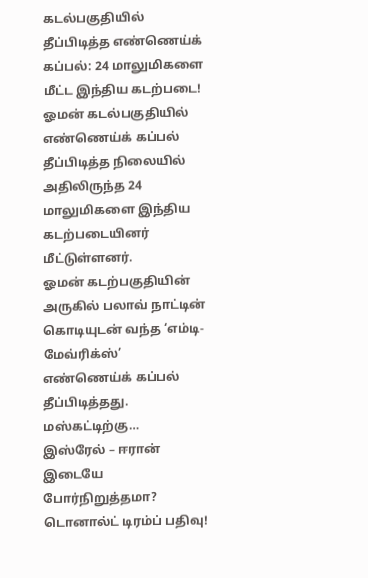கடல்பகுதியில் தீப்பிடித்த எண்ணெய்க் கப்பல்: 24 மாலுமிகளை மீட்ட இந்திய கடற்படை!
ஓமன் கடல்பகுதியில் எண்ணெய்க் கப்பல் தீப்பிடித்த நிலையில் அதிலிருந்த 24 மாலுமிகளை இந்திய கடற்படையினர் மீட்டுள்ளனர்.
ஓமன் கடற்பகுதியின் அருகில் பலாவ் நாட்டின் கொடியுடன் வந்த ‘எம்டி-மேவ்ரிக்ஸ்’ எண்ணெய்க் கப்பல் தீப்பிடித்தது.
மஸ்கட்டிற்கு…
இஸ்ரேல் – ஈரான் இடையே போர்நிறுத்தமா? டொனால்ட் டிரம்ப் பதிவு!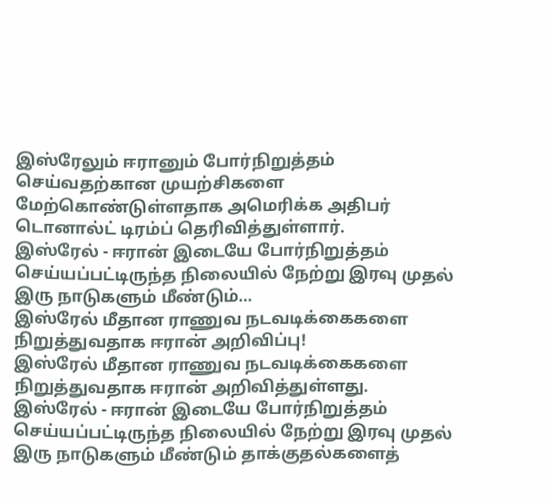இஸ்ரேலும் ஈரானும் போர்நிறுத்தம் செய்வதற்கான முயற்சிகளை மேற்கொண்டுள்ளதாக அமெரிக்க அதிபர் டொனால்ட் டிரம்ப் தெரிவித்துள்ளார்.
இஸ்ரேல் - ஈரான் இடையே போர்நிறுத்தம் செய்யப்பட்டிருந்த நிலையில் நேற்று இரவு முதல் இரு நாடுகளும் மீண்டும்…
இஸ்ரேல் மீதான ராணுவ நடவடிக்கைகளை நிறுத்துவதாக ஈரான் அறிவிப்பு!
இஸ்ரேல் மீதான ராணுவ நடவடிக்கைகளை நிறுத்துவதாக ஈரான் அறிவித்துள்ளது.
இஸ்ரேல் - ஈரான் இடையே போர்நிறுத்தம் செய்யப்பட்டிருந்த நிலையில் நேற்று இரவு முதல் இரு நாடுகளும் மீண்டும் தாக்குதல்களைத்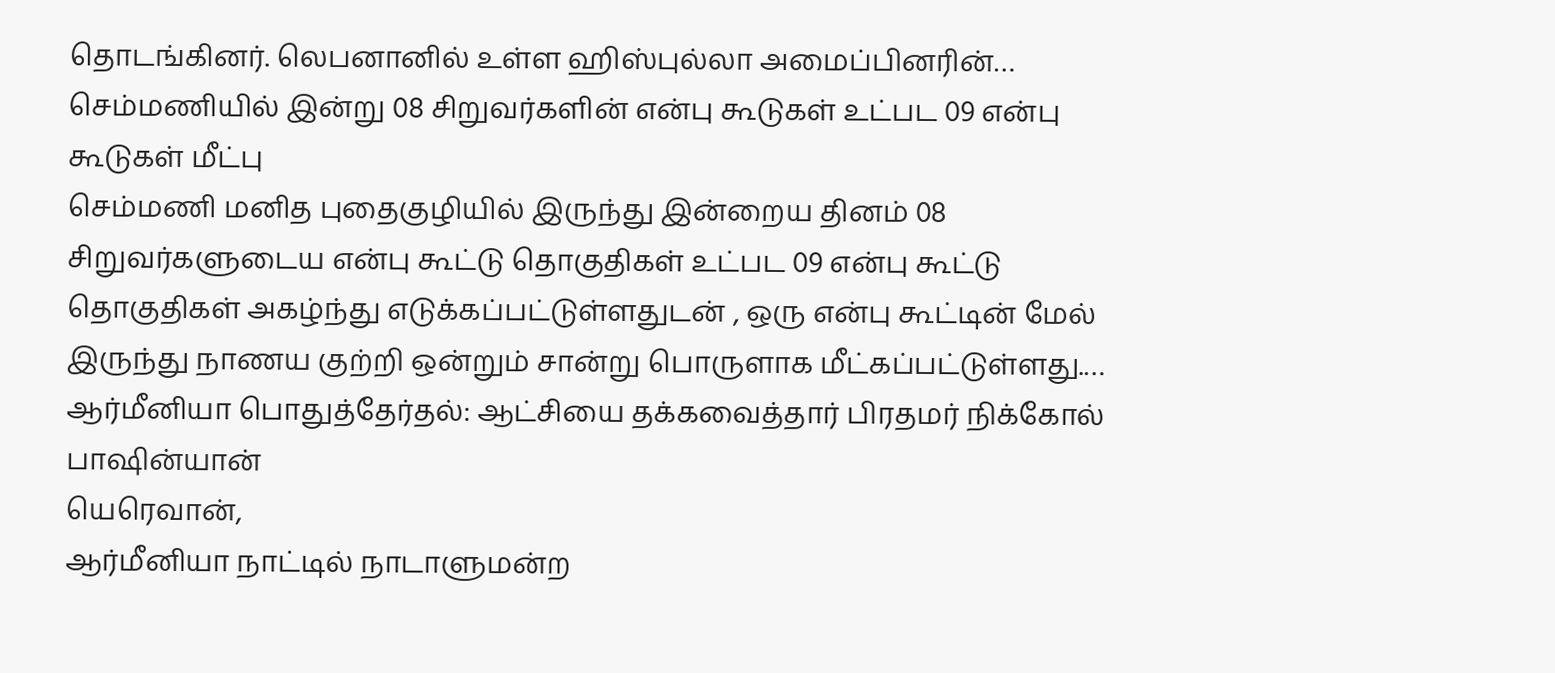தொடங்கினர். லெபனானில் உள்ள ஹிஸ்புல்லா அமைப்பினரின்…
செம்மணியில் இன்று 08 சிறுவர்களின் என்பு கூடுகள் உட்பட 09 என்பு கூடுகள் மீட்பு
செம்மணி மனித புதைகுழியில் இருந்து இன்றைய தினம் 08 சிறுவர்களுடைய என்பு கூட்டு தொகுதிகள் உட்பட 09 என்பு கூட்டு தொகுதிகள் அகழ்ந்து எடுக்கப்பட்டுள்ளதுடன் , ஒரு என்பு கூட்டின் மேல் இருந்து நாணய குற்றி ஒன்றும் சான்று பொருளாக மீட்கப்பட்டுள்ளது.…
ஆர்மீனியா பொதுத்தேர்தல்: ஆட்சியை தக்கவைத்தார் பிரதமர் நிக்கோல் பாஷின்யான்
யெரெவான்,
ஆர்மீனியா நாட்டில் நாடாளுமன்ற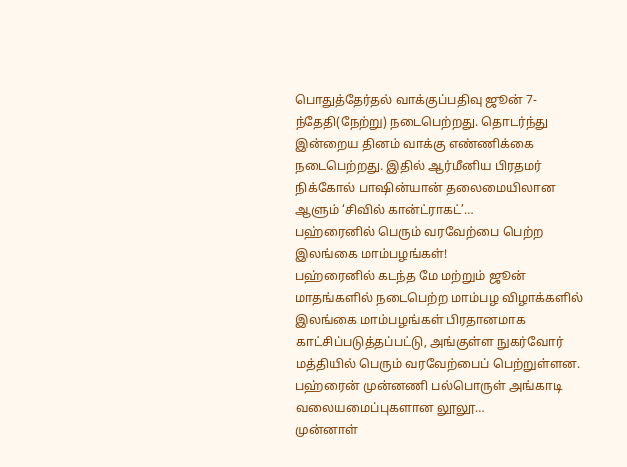பொதுத்தேர்தல் வாக்குப்பதிவு ஜூன் 7-ந்தேதி(நேற்று) நடைபெற்றது. தொடர்ந்து இன்றைய தினம் வாக்கு எண்ணிக்கை நடைபெற்றது. இதில் ஆர்மீனிய பிரதமர் நிக்கோல் பாஷின்யான் தலைமையிலான ஆளும் ‘சிவில் கான்ட்ராகட்’…
பஹ்ரைனில் பெரும் வரவேற்பை பெற்ற இலங்கை மாம்பழங்கள்!
பஹ்ரைனில் கடந்த மே மற்றும் ஜூன் மாதங்களில் நடைபெற்ற மாம்பழ விழாக்களில் இலங்கை மாம்பழங்கள் பிரதானமாக காட்சிப்படுத்தப்பட்டு, அங்குள்ள நுகர்வோர் மத்தியில் பெரும் வரவேற்பைப் பெற்றுள்ளன.
பஹ்ரைன் முன்னணி பல்பொருள் அங்காடி வலையமைப்புகளான லூலூ…
முன்னாள்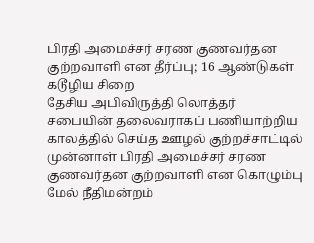பிரதி அமைச்சர் சரண குணவர்தன குற்றவாளி என தீர்ப்பு; 16 ஆண்டுகள் கடூழிய சிறை
தேசிய அபிவிருத்தி லொத்தர் சபையின் தலைவராகப் பணியாற்றிய காலத்தில் செய்த ஊழல் குற்றச்சாட்டில் முன்னாள் பிரதி அமைச்சர் சரண குணவர்தன குற்றவாளி என கொழும்பு மேல் நீதிமன்றம்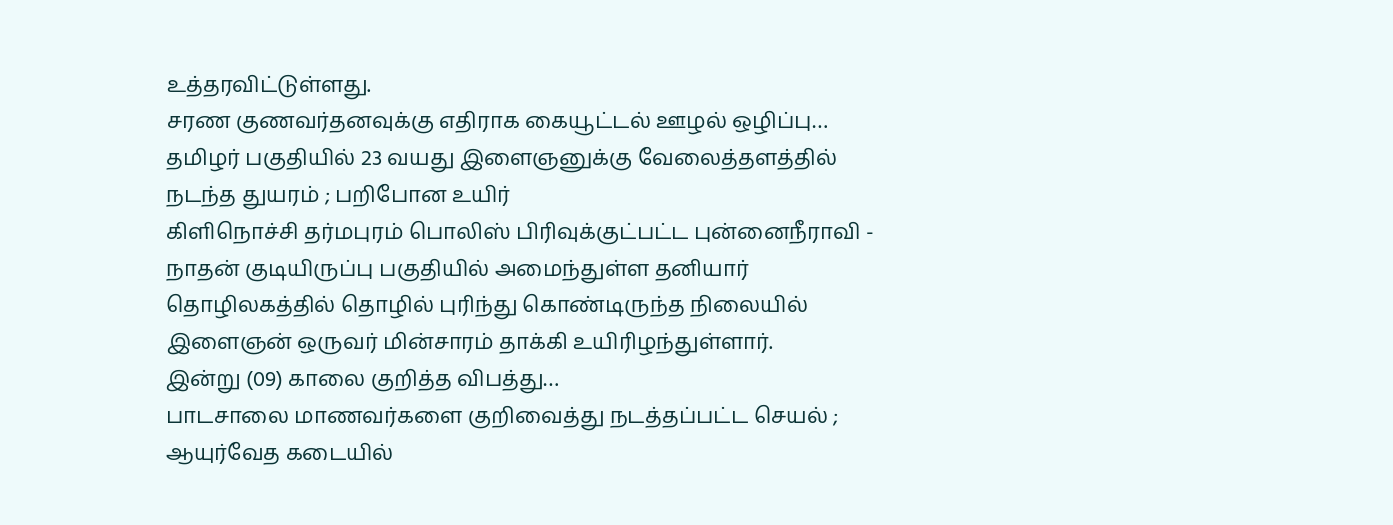உத்தரவிட்டுள்ளது.
சரண குணவர்தனவுக்கு எதிராக கையூட்டல் ஊழல் ஒழிப்பு…
தமிழர் பகுதியில் 23 வயது இளைஞனுக்கு வேலைத்தளத்தில் நடந்த துயரம் ; பறிபோன உயிர்
கிளிநொச்சி தர்மபுரம் பொலிஸ் பிரிவுக்குட்பட்ட புன்னைநீராவி - நாதன் குடியிருப்பு பகுதியில் அமைந்துள்ள தனியார் தொழிலகத்தில் தொழில் புரிந்து கொண்டிருந்த நிலையில் இளைஞன் ஒருவர் மின்சாரம் தாக்கி உயிரிழந்துள்ளார்.
இன்று (09) காலை குறித்த விபத்து…
பாடசாலை மாணவர்களை குறிவைத்து நடத்தப்பட்ட செயல் ; ஆயுர்வேத கடையில்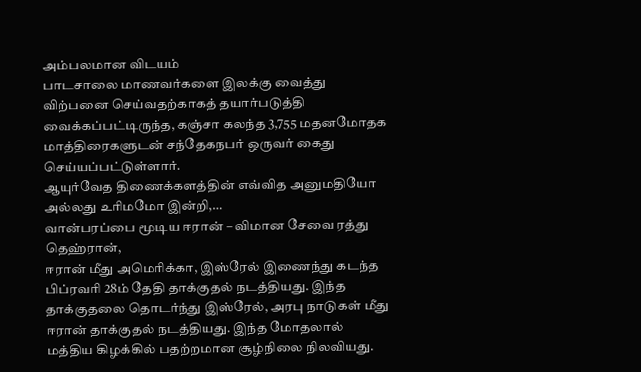அம்பலமான விடயம்
பாடசாலை மாணவர்களை இலக்கு வைத்து விற்பனை செய்வதற்காகத் தயார்படுத்தி வைக்கப்பட்டிருந்த, கஞ்சா கலந்த 3,755 மதனமோதக மாத்திரைகளுடன் சந்தேகநபர் ஒருவர் கைது செய்யப்பட்டுள்ளார்.
ஆயுர்வேத திணைக்களத்தின் எவ்வித அனுமதியோ அல்லது உரிமமோ இன்றி,…
வான்பரப்பை மூடிய ஈரான் – விமான சேவை ரத்து
தெஹ்ரான்,
ஈரான் மீது அமெரிக்கா, இஸ்ரேல் இணைந்து கடந்த பிப்ரவரி 28ம் தேதி தாக்குதல் நடத்தியது. இந்த தாக்குதலை தொடர்ந்து இஸ்ரேல், அரபு நாடுகள் மீது ஈரான் தாக்குதல் நடத்தியது. இந்த மோதலால் மத்திய கிழக்கில் பதற்றமான சூழ்நிலை நிலவியது.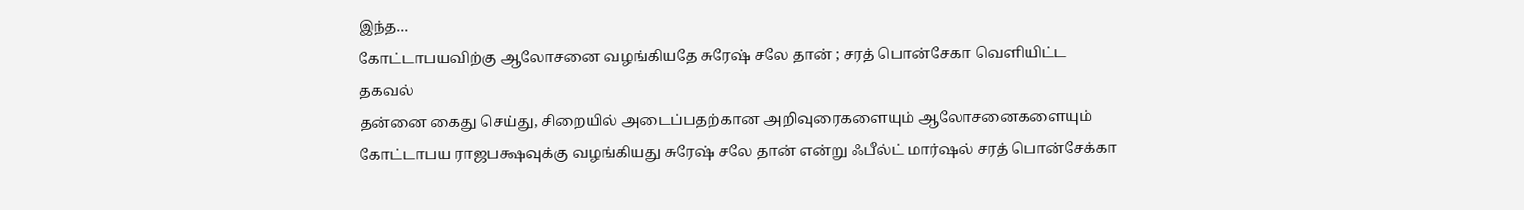இந்த…
கோட்டாபயவிற்கு ஆலோசனை வழங்கியதே சுரேஷ் சலே தான் ; சரத் பொன்சேகா வெளியிட்ட தகவல்
தன்னை கைது செய்து, சிறையில் அடைப்பதற்கான அறிவுரைகளையும் ஆலோசனைகளையும் கோட்டாபய ராஜபக்ஷவுக்கு வழங்கியது சுரேஷ் சலே தான் என்று ஃபீல்ட் மார்ஷல் சரத் பொன்சேக்கா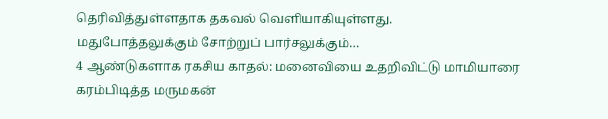தெரிவித்துள்ளதாக தகவல் வெளியாகியுள்ளது.
மதுபோத்தலுக்கும் சோற்றுப் பார்சலுக்கும்…
4 ஆண்டுகளாக ரகசிய காதல்: மனைவியை உதறிவிட்டு மாமியாரை கரம்பிடித்த மருமகன்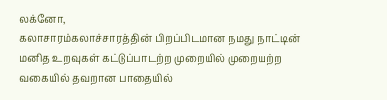லக்னோ,
கலாசாரம்கலாச்சாரத்தின் பிறப்பிடமான நமது நாட்டின் மனித உறவுகள் கட்டுப்பாடற்ற முறையில் முறையற்ற வகையில் தவறான பாதையில்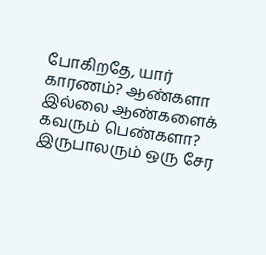போகிறதே, யார் காரணம்? ஆண்களா இல்லை ஆண்களைக் கவரும் பெண்களா? இருபாலரும் ஒரு சேர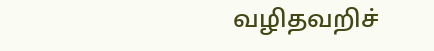வழிதவறிச்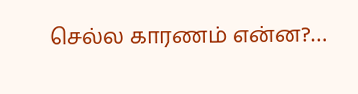செல்ல காரணம் என்ன?…